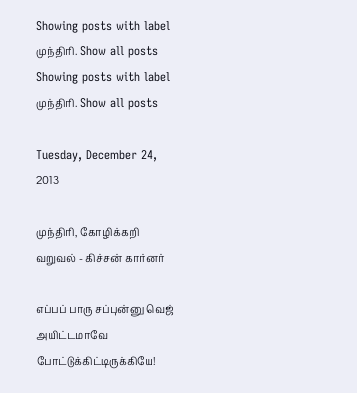Showing posts with label முந்திரி. Show all posts
Showing posts with label முந்திரி. Show all posts

Tuesday, December 24, 2013

முந்திரி, கோழிக்கறி வறுவல் - கிச்சன் கார்னர்

எப்பப் பாரு சப்புன்னு வெஜ் அயிட்டமாவே போட்டுக்கிட்டிருக்கியே!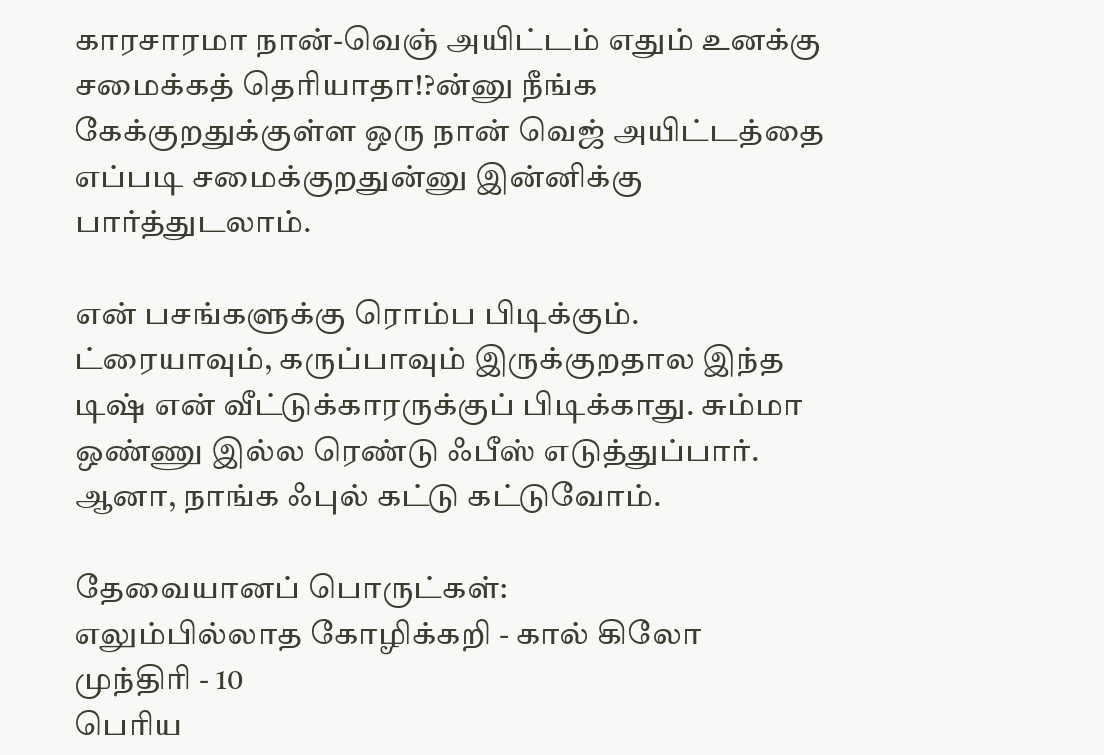காரசாரமா நான்-வெஞ் அயிட்டம் எதும் உனக்கு சமைக்கத் தெரியாதா!?ன்னு நீங்க கேக்குறதுக்குள்ள ஒரு நான் வெஜ் அயிட்டத்தை எப்படி சமைக்குறதுன்னு இன்னிக்கு பார்த்துடலாம்.

என் பசங்களுக்கு ரொம்ப பிடிக்கும். ட்ரையாவும், கருப்பாவும் இருக்குறதால இந்த டிஷ் என் வீட்டுக்காரருக்குப் பிடிக்காது. சும்மா ஒண்ணு இல்ல ரெண்டு ஃபீஸ் எடுத்துப்பார். ஆனா, நாங்க ஃபுல் கட்டு கட்டுவோம்.

தேவையானப் பொருட்கள்:
எலும்பில்லாத கோழிக்கறி - கால் கிலோ
முந்திரி - 10
பெரிய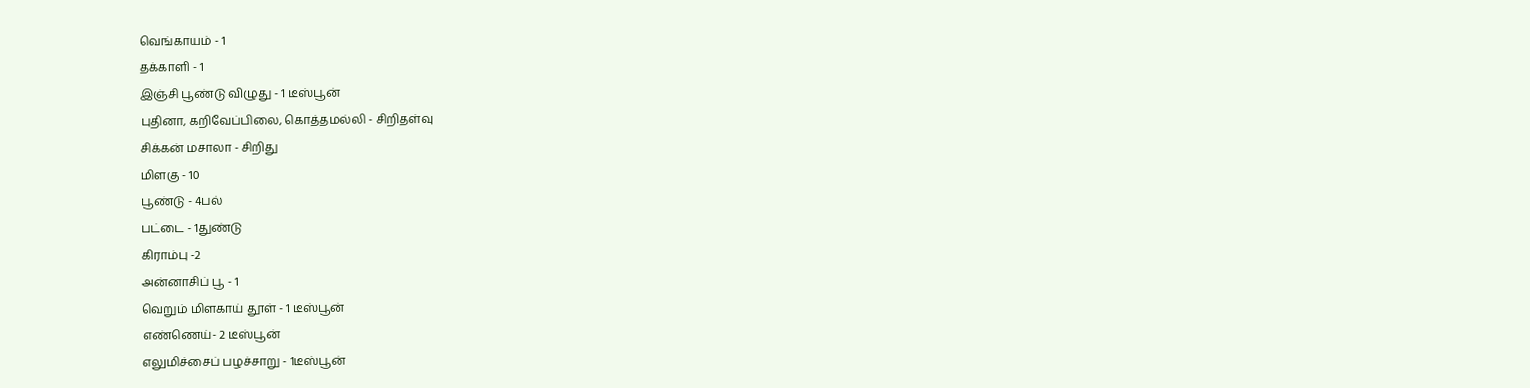வெங்காயம் - 1
தக்காளி - 1
இஞ்சி பூண்டு விழுது - 1 டீஸ்பூன்
புதினா, கறிவேப்பிலை, கொத்தமல்லி - சிறிதள்வு
சிக்கன் மசாலா - சிறிது
மிளகு - 10
பூண்டு - 4பல்
பட்டை - 1துண்டு
கிராம்பு -2
அன்னாசிப் பூ - 1
வெறும் மிளகாய் தூள் - 1 டீஸ்பூன்
எண்ணெய்- 2 டீஸ்பூன்
எலுமிச்சைப் பழச்சாறு - 1டீஸ்பூன்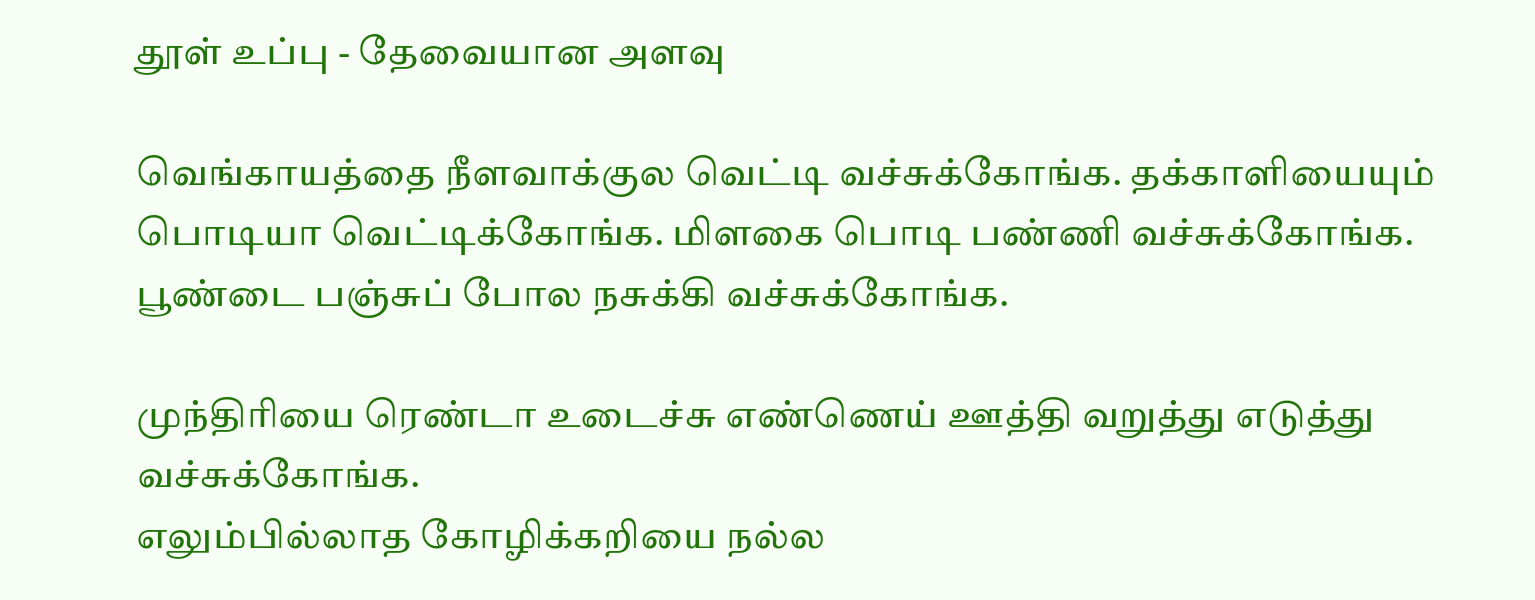தூள் உப்பு - தேவையான அளவு

வெங்காயத்தை நீளவாக்குல வெட்டி வச்சுக்கோங்க. தக்காளியையும் பொடியா வெட்டிக்கோங்க. மிளகை பொடி பண்ணி வச்சுக்கோங்க. பூண்டை பஞ்சுப் போல நசுக்கி வச்சுக்கோங்க.

முந்திரியை ரெண்டா உடைச்சு எண்ணெய் ஊத்தி வறுத்து எடுத்து  வச்சுக்கோங்க.
எலும்பில்லாத கோழிக்கறியை நல்ல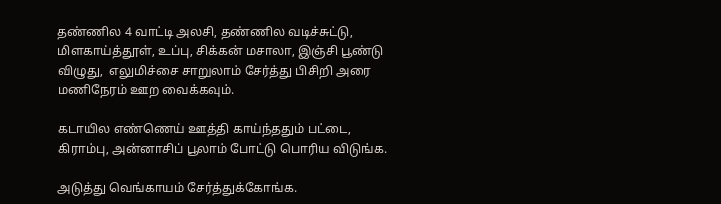தண்ணில 4 வாட்டி அலசி, தண்ணில வடிச்சுட்டு, மிளகாய்த்தூள், உப்பு, சிக்கன் மசாலா, இஞ்சி பூண்டு விழுது,  எலுமிச்சை சாறுலாம் சேர்த்து பிசிறி அரை மணிநேரம் ஊற வைக்கவும்.

கடாயில எண்ணெய் ஊத்தி காய்ந்ததும் பட்டை, கிராம்பு, அன்னாசிப் பூலாம் போட்டு பொரிய விடுங்க.

அடுத்து வெங்காயம் சேர்த்துக்கோங்க.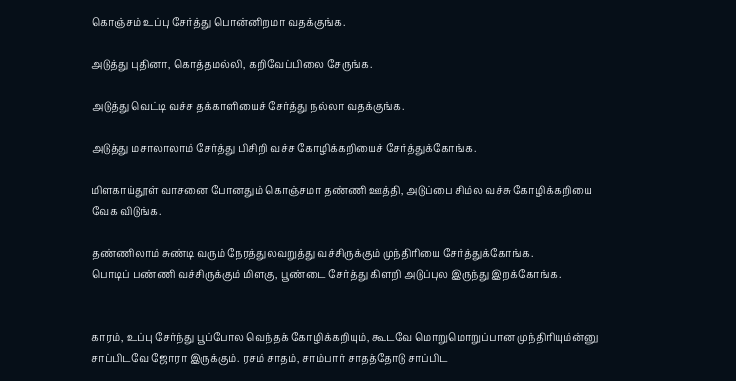கொஞ்சம் உப்பு சேர்த்து பொன்னிறமா வதக்குங்க.

அடுத்து புதினா, கொத்தமல்லி, கறிவேப்பிலை சேருங்க.

அடுத்து வெட்டி வச்ச தக்காளியைச் சேர்த்து நல்லா வதக்குங்க.

அடுத்து மசாலாலாம் சேர்த்து பிசிறி வச்ச கோழிக்கறியைச் சேர்த்துக்கோங்க.

மிளகாய்தூள் வாசனை போனதும் கொஞ்சமா தண்ணி ஊத்தி, அடுப்பை சிம்ல வச்சு கோழிக்கறியை வேக விடுங்க.

தண்ணிலாம் சுண்டி வரும் நேரத்துலவறுத்து வச்சிருக்கும் முந்திரியை சேர்த்துக்கோங்க.
பொடிப் பண்ணி வச்சிருக்கும் மிளகு, பூண்டை சேர்த்து கிளறி அடுப்புல இருந்து இறக்கோங்க.


காரம், உப்பு சேர்ந்து பூப்போல வெந்தக் கோழிக்கறியும், கூடவே மொறுமொறுப்பான முந்திரியும்ன்னு சாப்பிடவே ஜோரா இருக்கும். ரசம் சாதம், சாம்பார் சாதத்தோடு சாப்பிட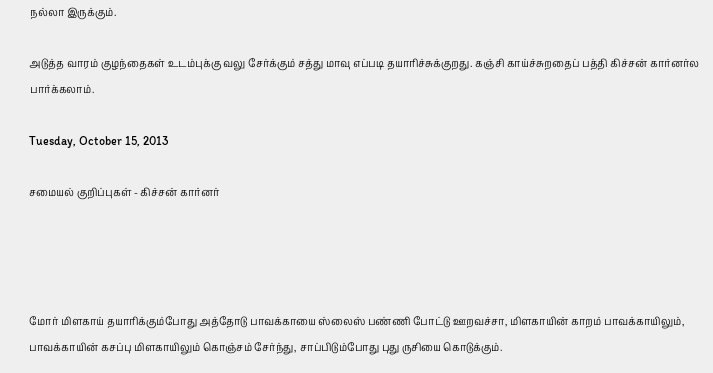நல்லா இருக்கும்.

அடுத்த வாரம் குழந்தைகள் உடம்புக்கு வலு சேர்க்கும் சத்து மாவு எப்படி தயாரிச்சுக்குறது. கஞ்சி காய்ச்சுறதைப் பத்தி கிச்சன் கார்னர்ல பார்க்கலாம்.

Tuesday, October 15, 2013

சமையல் குறிப்புகள் - கிச்சன் கார்னர்




மோர் மிளகாய் தயாரிக்கும்போது அத்தோடு பாவக்காயை ஸ்லைஸ் பண்ணி போட்டு ஊறவச்சா, மிளகாயின் காறம் பாவக்காயிலும், பாவக்காயின் கசப்பு மிளகாயிலும் கொஞ்சம் சேர்ந்து, சாப்பிடும்போது புது ருசியை கொடுக்கும்.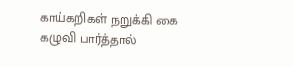காய்கறிகள் நறுக்கி கை கழுவி பார்த்தால்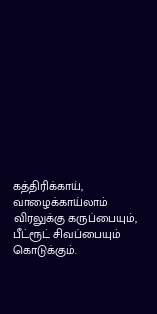கத்திரிக்காய், வாழைக்காய்லாம் விரலுக்கு கருப்பையும், பீட்ரூட் சிவப்பையும் கொடுக்கும்.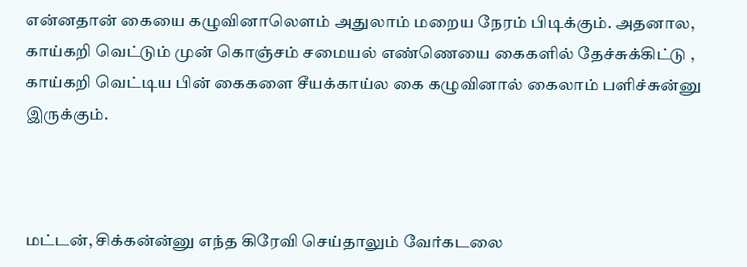என்னதான் கையை கழுவினாலௌம் அதுலாம் மறைய நேரம் பிடிக்கும். அதனால, காய்கறி வெட்டும் முன் கொஞ்சம் சமையல் எண்ணெயை கைகளில் தேச்சுக்கிட்டு , காய்கறி வெட்டிய பின் கைகளை சீயக்காய்ல கை கழுவினால் கைலாம் பளிச்சுன்னு இருக்கும்.



மட்டன், சிக்கன்ன்னு எந்த கிரேவி செய்தாலும் வேர்கடலை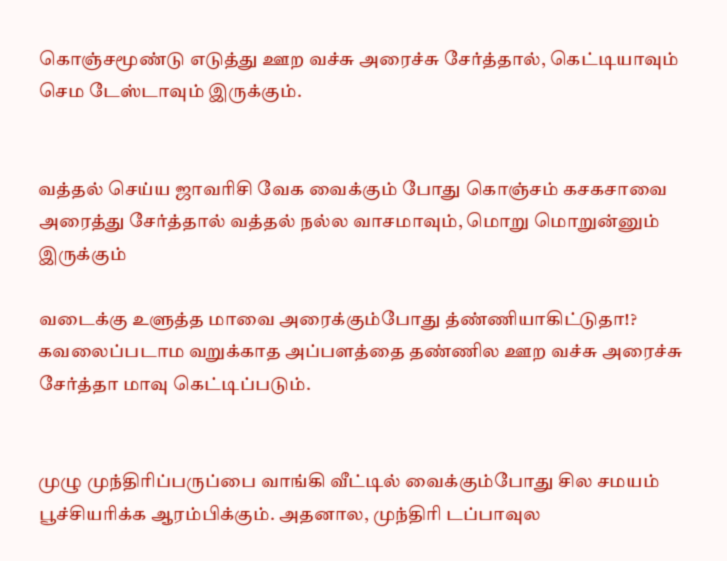கொஞ்சமூண்டு எடுத்து ஊற வச்சு அரைச்சு சேர்த்தால், கெட்டியாவும் செம டேஸ்டாவும் இருக்கும்.


வத்தல் செய்ய ஜாவரிசி வேக வைக்கும் போது கொஞ்சம் கசகசாவை  அரைத்து சேர்த்தால் வத்தல் நல்ல வாசமாவும், மொறு மொறுன்னும் இருக்கும்

வடைக்கு உளுத்த மாவை அரைக்கும்போது த்ண்ணியாகிட்டுதா!? கவலைப்படாம வறுக்காத அப்பளத்தை தண்ணில ஊற வச்சு அரைச்சு சேர்த்தா மாவு கெட்டிப்படும்.


முழு முந்திரிப்பருப்பை வாங்கி வீட்டில் வைக்கும்போது சில சமயம் பூச்சியரிக்க ஆரம்பிக்கும். அதனால, முந்திரி டப்பாவுல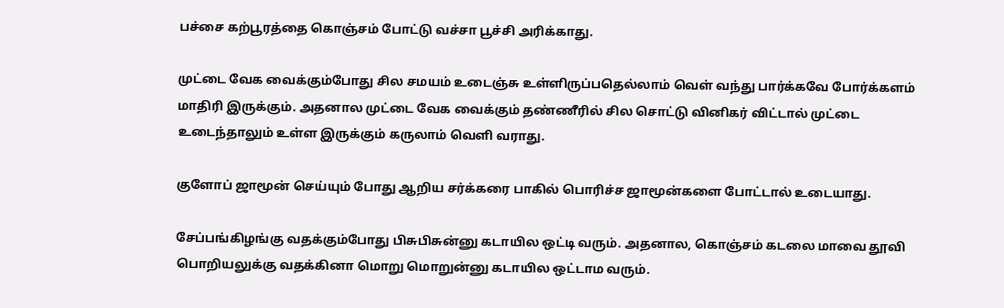பச்சை கற்பூரத்தை கொஞ்சம் போட்டு வச்சா பூச்சி அரிக்காது.

முட்டை வேக வைக்கும்போது சில சமயம் உடைஞ்சு உள்ளிருப்பதெல்லாம் வெள் வந்து பார்க்கவே போர்க்களம் மாதிரி இருக்கும். அதனால முட்டை வேக வைக்கும் தண்ணீரில் சில சொட்டு வினிகர் விட்டால் முட்டை உடைந்தாலும் உள்ள இருக்கும் கருலாம் வெளி வராது.

குளோப் ஜாமூன் செய்யும் போது ஆறிய சர்க்கரை பாகில் பொரிச்ச ஜாமூன்களை போட்டால் உடையாது.

சேப்பங்கிழங்கு வதக்கும்போது பிசுபிசுன்னு கடாயில ஒட்டி வரும். அதனால, கொஞ்சம் கடலை மாவை தூவி பொறியலுக்கு வதக்கினா மொறு மொறுன்னு கடாயில ஒட்டாம வரும்.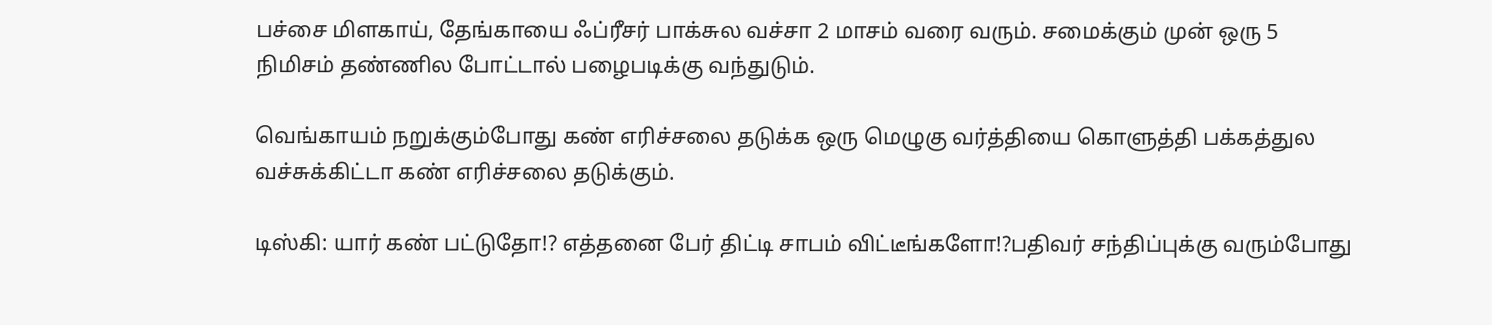பச்சை மிளகாய், தேங்காயை ஃப்ரீசர் பாக்சுல வச்சா 2 மாசம் வரை வரும். சமைக்கும் முன் ஒரு 5 நிமிசம் தண்ணில போட்டால் பழைபடிக்கு வந்துடும்.

வெங்காயம் நறுக்கும்போது கண் எரிச்சலை தடுக்க ஒரு மெழுகு வர்த்தியை கொளுத்தி பக்கத்துல வச்சுக்கிட்டா கண் எரிச்சலை தடுக்கும்.

டிஸ்கி: யார் கண் பட்டுதோ!? எத்தனை பேர் திட்டி சாபம் விட்டீங்களோ!?பதிவர் சந்திப்புக்கு வரும்போது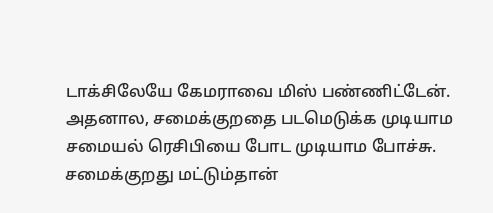டாக்சிலேயே கேமராவை மிஸ் பண்ணிட்டேன். அதனால, சமைக்குறதை படமெடுக்க முடியாம சமையல் ரெசிபியை போட முடியாம போச்சு. சமைக்குறது மட்டும்தான்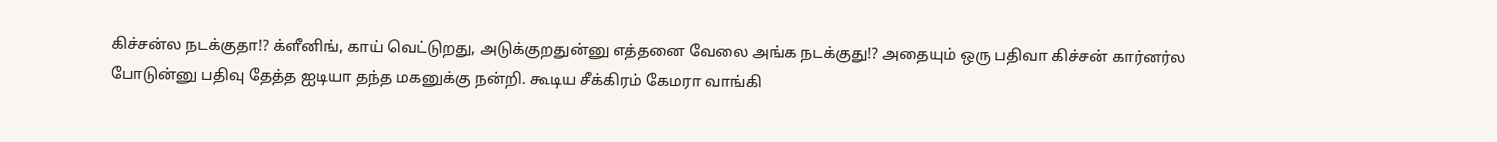கிச்சன்ல நடக்குதா!? க்ளீனிங், காய் வெட்டுறது, அடுக்குறதுன்னு எத்தனை வேலை அங்க நடக்குது!? அதையும் ஒரு பதிவா கிச்சன் கார்னர்ல போடுன்னு பதிவு தேத்த ஐடியா தந்த மகனுக்கு நன்றி. கூடிய சீக்கிரம் கேமரா வாங்கி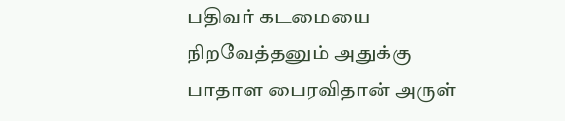பதிவர் கடமையை நிறவேத்தனும் அதுக்கு பாதாள பைரவிதான் அருள்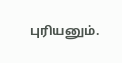புரியனும்.